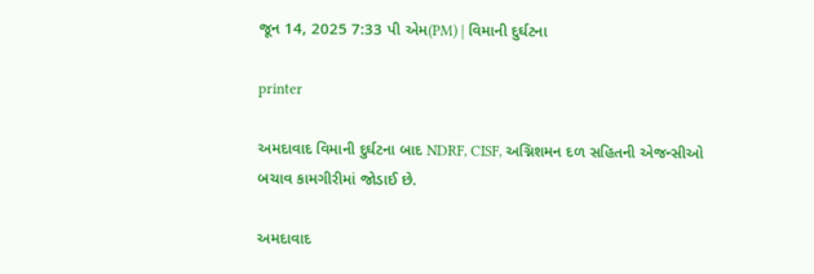જૂન 14, 2025 7:33 પી એમ(PM) | વિમાની દુર્ઘટના

printer

અમદાવાદ વિમાની દુર્ઘટના બાદ NDRF, CISF, અગ્નિશમન દળ સહિતની એજન્સીઓ બચાવ કામગીરીમાં જોડાઈ છે.

અમદાવાદ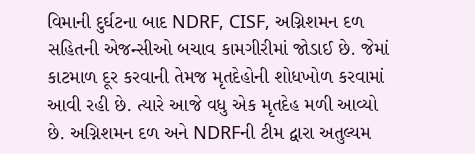વિમાની દુર્ઘટના બાદ NDRF, CISF, અગ્નિશમન દળ સહિતની એજન્સીઓ બચાવ કામગીરીમાં જોડાઈ છે. જેમાં કાટમાળ દૂર કરવાની તેમજ મૃતદેહોની શોધખોળ કરવામાં આવી રહી છે. ત્યારે આજે વધુ એક મૃતદેહ મળી આવ્યો છે. અગ્નિશમન દળ અને NDRFની ટીમ દ્વારા અતુલ્યમ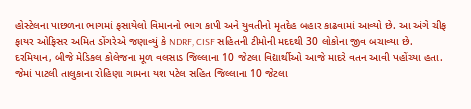હોસ્ટેલના પાછળના ભાગમાં ફસાયેલો વિમાનનો ભાગ કાપી અને યુવતીનો મૃતદેહ બહાર કાઢવામાં આવ્યો છે. આ અંગે ચીફ ફાયર ઓફિસર અમિત ડોંગરેએ જણાવ્યું કે NDRF, CISF સહિતની ટીમોની મદદથી 30 લોકોના જીવ બચાવ્યા છે.
દરમિયાન, બીજે મેડિકલ કોલેજના મૂળ વલસાડ જિલ્લાના 10 જેટલા વિદ્યાર્થીઓ આજે માદરે વતન આવી પહોંચ્યા હતા. જેમાં પાટલી તાલુકાના રોહિણા ગામના યશ પટેલ સહિત જિલ્લાના 10 જેટલા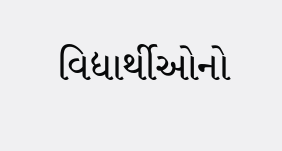વિદ્યાર્થીઓનો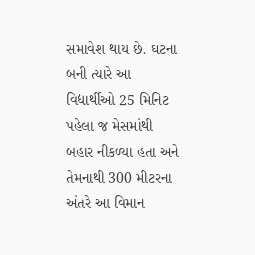સમાવેશ થાય છે. ઘટના બની ત્યારે આ વિદ્યાર્થીઓ 25 મિનિટ પહેલા જ મેસમાંથી બહાર નીકળ્યા હતા અને તેમનાથી 300 મીટરના અંતરે આ વિમાન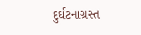દુર્ઘટનાગ્રસ્ત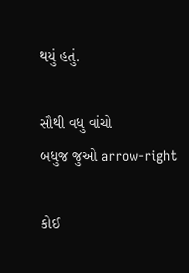થયું હતું.

સૌથી વધુ વાંચો
બધુજ જુઓ arrow-right

કોઈ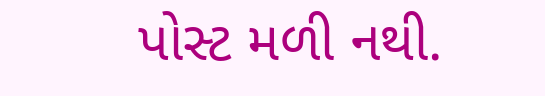પોસ્ટ મળી નથી.